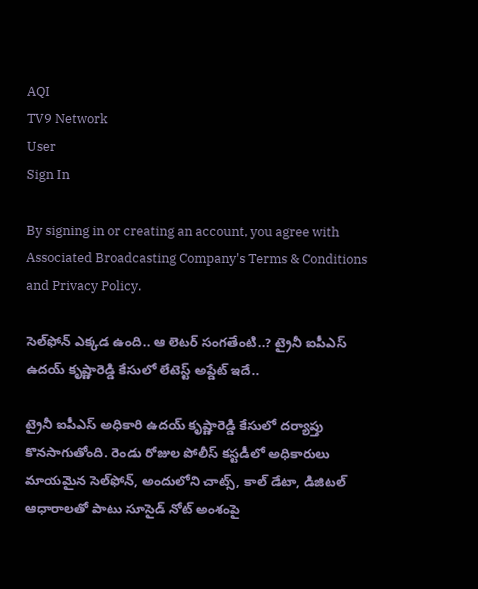AQI
TV9 Network
User
Sign In

By signing in or creating an account, you agree with Associated Broadcasting Company's Terms & Conditions and Privacy Policy.

సెల్‌ఫోన్‌ ఎక్కడ ఉంది.. ఆ లెటర్ సంగతేంటి..? ట్రైనీ ఐపీఎస్ ఉదయ్‌ కృష్ణారెడ్డి కేసులో లేటెస్ట్ అప్డేట్ ఇదే..

ట్రైనీ ఐపీఎస్ అధికారి ఉదయ్ కృష్ణారెడ్డి కేసులో దర్యాప్తు కొనసాగుతోంది. రెండు రోజుల పోలీస్ కస్టడీలో అధికారులు మాయమైన సెల్‌ఫోన్‌, అందులోని చాట్స్‌, కాల్ డేటా, డిజిటల్ ఆధారాలతో పాటు సూసైడ్ నోట్‌ అంశంపై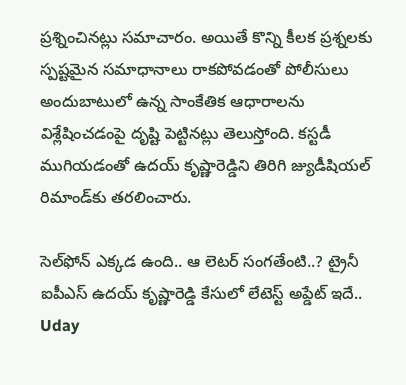ప్రశ్నించినట్లు సమాచారం. అయితే కొన్ని కీలక ప్రశ్నలకు స్పష్టమైన సమాధానాలు రాకపోవడంతో పోలీసులు అందుబాటులో ఉన్న సాంకేతిక ఆధారాలను విశ్లేషించడంపై దృష్టి పెట్టినట్లు తెలుస్తోంది. కస్టడీ ముగియడంతో ఉదయ్ కృష్ణారెడ్డిని తిరిగి జ్యుడీషియల్ రిమాండ్‌కు తరలించారు.

సెల్‌ఫోన్‌ ఎక్కడ ఉంది.. ఆ లెటర్ సంగతేంటి..? ట్రైనీ ఐపీఎస్ ఉదయ్‌ కృష్ణారెడ్డి కేసులో లేటెస్ట్ అప్డేట్ ఇదే..
Uday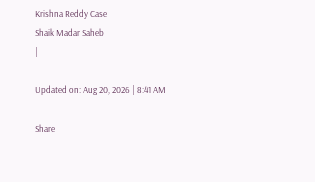Krishna Reddy Case
Shaik Madar Saheb
|

Updated on: Aug 20, 2026 | 8:41 AM

Share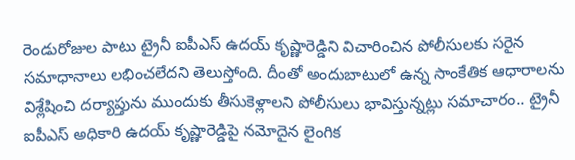రెండురోజుల పాటు ట్రైనీ ఐపీఎస్ ఉదయ్ కృష్ణారెడ్డిని విచారించిన పోలీసులకు సరైన సమాధానాలు లభించలేదని తెలుస్తోంది. దీంతో అందుబాటులో ఉన్న సాంకేతిక ఆధారాలను విశ్లేషించి దర్యాప్తును ముందుకు తీసుకెళ్లాలని పోలీసులు భావిస్తున్నట్లు సమాచారం.. ట్రైనీ ఐపీఎస్ అధికారి ఉదయ్ కృష్ణారెడ్డిపై నమోదైన లైంగిక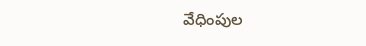వేధింపుల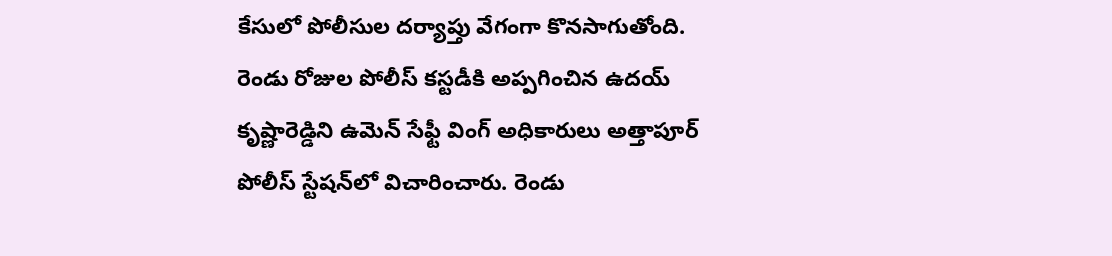కేసులో పోలీసుల దర్యాప్తు వేగంగా కొనసాగుతోంది. రెండు రోజుల పోలీస్ కస్టడీకి అప్పగించిన ఉదయ్ కృష్ణారెడ్డిని ఉమెన్ సేఫ్టీ వింగ్ అధికారులు అత్తాపూర్ పోలీస్ స్టేషన్‌లో విచారించారు. రెండు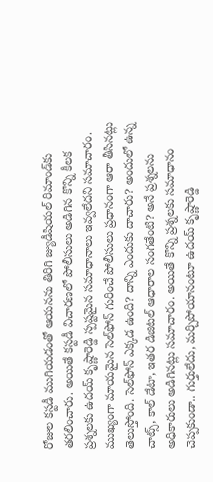రోజుల కస్టడీ ముగియడంతో ఆయనను తిరిగి జ్యుడీషియల్ రిమాండ్‌కు తరలించారు. అయితే కస్టడీ విచారణలో పోలీసులు అడిగిన కొన్ని కీలక ప్రశ్నలకు ఉదయ్ కృష్ణారెడ్డి స్పష్టమైన సమాధానాలు ఇవ్వలేదని సమాచారం. ముఖ్యంగా మాయమైన సెల్‌ఫోన్‌ గురించే పోలీసులు ప్రధానంగా ఆరా తీసినట్లు తెలుస్తోంది. సెల్‌ఫోన్‌ ఎక్కడ ఉంది? దాన్ని ఎందుకు దాచారు? అందులో ఉన్న చాట్స్‌, కాల్‌ డేటా, ఇతర డిజిటల్ ఆధారాల సంగతేంటి? అనే ప్రశ్నలను అధికారులు అడిగినట్లు సమాచారం. అయితే కొన్ని ప్రశ్నలకు సమాధానం చెప్పకుండా.. గుర్తులేదు, మర్చిపోయానంటూ ఉదయ్ కృష్ణారెడ్డి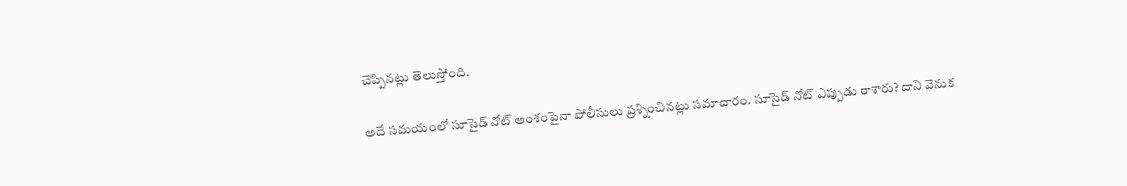చెప్పినట్లు తెలుస్తోంది.

అదే సమయంలో సూసైడ్ నోట్‌ అంశంపైనా పోలీసులు ప్రశ్నించినట్లు సమాచారం. సూసైడ్ నోట్‌ ఎప్పుడు రాశారు? దాని వెనుక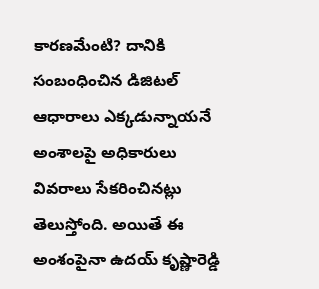కారణమేంటి? దానికి సంబంధించిన డిజిటల్ ఆధారాలు ఎక్కడున్నాయనే అంశాలపై అధికారులు వివరాలు సేకరించినట్లు తెలుస్తోంది. అయితే ఈ అంశంపైనా ఉదయ్ కృష్ణారెడ్డి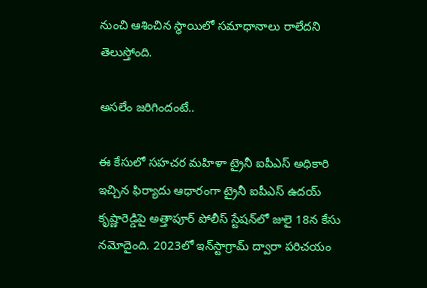నుంచి ఆశించిన స్థాయిలో సమాధానాలు రాలేదని తెలుస్తోంది.

అసలేం జరిగిందంటే..

ఈ కేసులో సహచర మహిళా ట్రైనీ ఐపీఎస్ అధికారి ఇచ్చిన ఫిర్యాదు ఆధారంగా ట్రైనీ ఐపీఎస్ ఉదయ్ కృష్ణారెడ్డిపై అత్తాపూర్ పోలీస్ స్టేషన్‌లో జులై 18న కేసు నమోదైంది. 2023లో ఇన్‌స్టాగ్రామ్‌ ద్వారా పరిచయం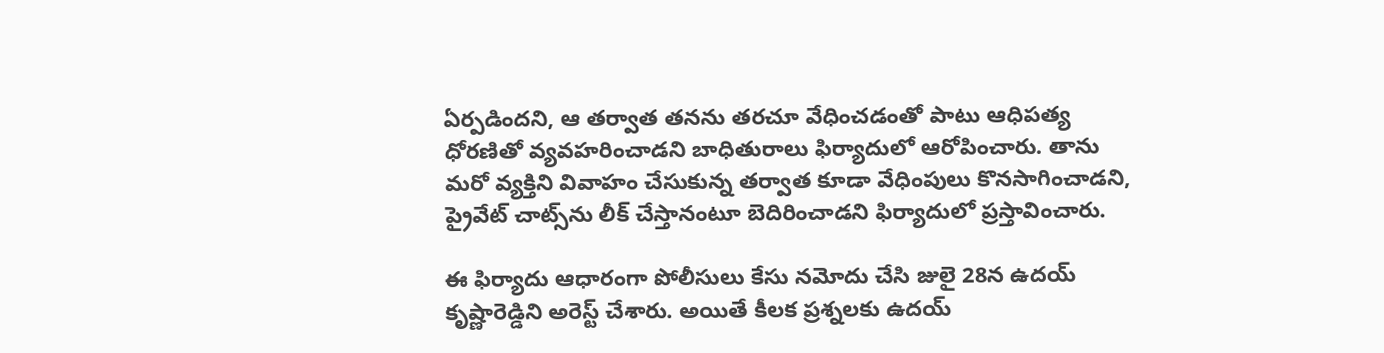ఏర్పడిందని, ఆ తర్వాత తనను తరచూ వేధించడంతో పాటు ఆధిపత్య ధోరణితో వ్యవహరించాడని బాధితురాలు ఫిర్యాదులో ఆరోపించారు. తాను మరో వ్యక్తిని వివాహం చేసుకున్న తర్వాత కూడా వేధింపులు కొనసాగించాడని, ప్రైవేట్ చాట్స్‌ను లీక్ చేస్తానంటూ బెదిరించాడని ఫిర్యాదులో ప్రస్తావించారు.

ఈ ఫిర్యాదు ఆధారంగా పోలీసులు కేసు నమోదు చేసి జులై 28న ఉదయ్ కృష్ణారెడ్డిని అరెస్ట్ చేశారు. అయితే కీలక ప్రశ్నలకు ఉదయ్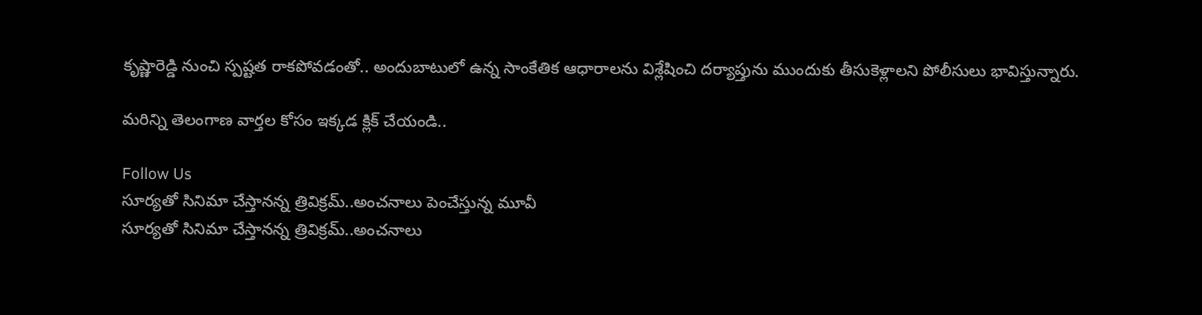కృష్ణారెడ్డి నుంచి స్పష్టత రాకపోవడంతో.. అందుబాటులో ఉన్న సాంకేతిక ఆధారాలను విశ్లేషించి దర్యాప్తును ముందుకు తీసుకెళ్లాలని పోలీసులు భావిస్తున్నారు.

మరిన్ని తెలంగాణ వార్తల కోసం ఇక్కడ క్లిక్ చేయండి..

Follow Us
సూర్యతో సినిమా చేస్తానన్న త్రివిక్రమ్‌..అంచనాలు పెంచేస్తున్న మూవీ
సూర్యతో సినిమా చేస్తానన్న త్రివిక్రమ్‌..అంచనాలు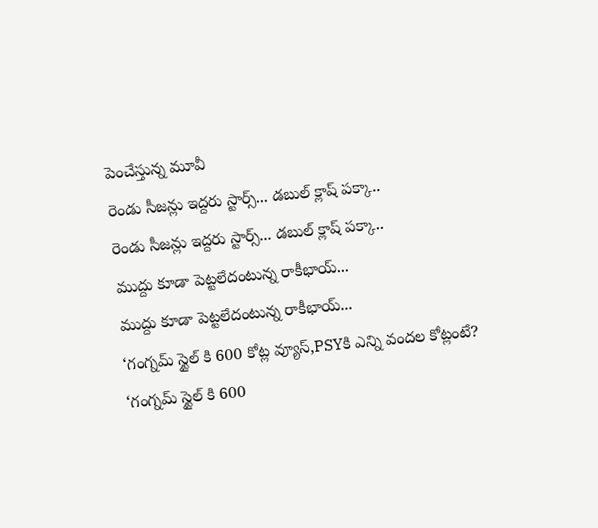పెంచేస్తున్న మూవీ
రెండు సీజన్లు ఇద్దరు స్టార్స్‌... డబుల్ క్లాష్‌ పక్కా..
రెండు సీజన్లు ఇద్దరు స్టార్స్‌... డబుల్ క్లాష్‌ పక్కా..
ముద్దు కూడా పెట్టలేదంటున్న రాకీభాయ్...
ముద్దు కూడా పెట్టలేదంటున్న రాకీభాయ్...
‘గంగ్నమ్ స్టైల్ కి 600 కోట్ల వ్యూస్‌,PSYకి ఎన్ని వందల కోట్లంటే?
‘గంగ్నమ్ స్టైల్ కి 600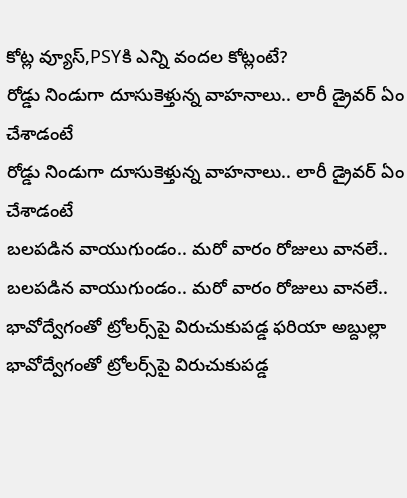కోట్ల వ్యూస్‌,PSYకి ఎన్ని వందల కోట్లంటే?
రోడ్డు నిండుగా దూసుకెళ్తున్న వాహనాలు.. లారీ డ్రైవర్ ఏం చేశాడంటే
రోడ్డు నిండుగా దూసుకెళ్తున్న వాహనాలు.. లారీ డ్రైవర్ ఏం చేశాడంటే
బలపడిన వాయుగుండం.. మరో వారం రోజులు వానలే..
బలపడిన వాయుగుండం.. మరో వారం రోజులు వానలే..
భావోద్వేగంతో ట్రోలర్స్‌పై విరుచుకుపడ్డ ఫరియా అబ్దుల్లా
భావోద్వేగంతో ట్రోలర్స్‌పై విరుచుకుపడ్డ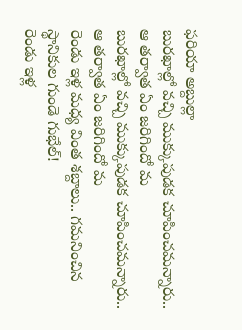ఫరియా అబ్దుల్లా
బురఖాల్లో వచ్చి ముక్కుపుడక చూపించమన్నారు.. ఆ తర్వాత ఏం జరిగిందో మ
బురఖాల్లో వచ్చి ముక్కుపుడక చూపించమన్నారు.. ఆ తర్వాత ఏం జరిగిందో మ
రెండు ఇళ్ల మధ్య వింత శబ్దాలు.. గమనించిన స్థానికుల గుండె గుభేల్‌!
రెండు ఇళ్ల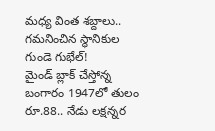మధ్య వింత శబ్దాలు.. గమనించిన స్థానికుల గుండె గుభేల్‌!
మైండ్ బ్లాక్ చేస్తోన్న బంగారం 1947లో తులం రూ.88.. నేడు లక్షన్నర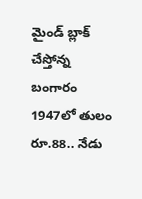మైండ్ బ్లాక్ చేస్తోన్న బంగారం 1947లో తులం రూ.88.. నేడు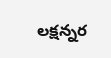లక్షన్నర